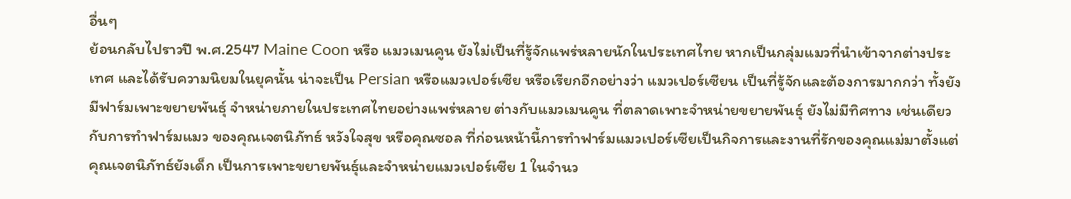อื่นๆ
ย้อนกลับไปราวปี พ.ศ.2547 Maine Coon หรือ แมวเมนคูน ยังไม่เป็นที่รู้จักแพร่หลายนักในประเทศไทย หากเป็นกลุ่มแมวที่นำเข้าจากต่างประเทศ และได้รับความนิยมในยุคนั้น น่าจะเป็น Persian หรือแมวเปอร์เซีย หรือเรียกอีกอย่างว่า แมวเปอร์เซียน เป็นที่รู้จักและต้องการมากกว่า ทั้งยังมีฟาร์มเพาะขยายพันธุ์ จำหน่ายภายในประเทศไทยอย่างแพร่หลาย ต่างกับแมวเมนคูน ที่ตลาดเพาะจำหน่ายขยายพันธุ์ ยังไม่มีทิศทาง เช่นเดียวกับการทำฟาร์มแมว ของคุณเจตนิภัทธ์ หวังใจสุข หรือคุณซอล ที่ก่อนหน้านี้การทำฟาร์มแมวเปอร์เซียเป็นกิจการและงานที่รักของคุณแม่มาตั้งแต่คุณเจตนิภัทธ์ยังเด็ก เป็นการเพาะขยายพันธุ์และจำหน่ายแมวเปอร์เซีย 1 ในจำนว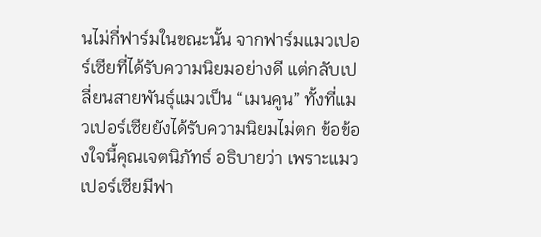นไม่กี่ฟาร์มในขณะนั้น จากฟาร์มแมวเปอร์เซียที่ได้รับความนิยมอย่างดี แต่กลับเปลี่ยนสายพันธุ์แมวเป็น “เมนคูน” ทั้งที่แมวเปอร์เซียยังได้รับความนิยมไม่ตก ข้อข้องใจนี้คุณเจตนิภัทธ์ อธิบายว่า เพราะแมวเปอร์เซียมีฟา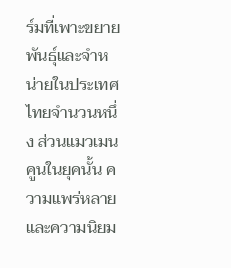ร์มที่เพาะขยายพันธุ์และจำหน่ายในประเทศไทยจำนวนหนึ่ง ส่วนแมวเมนคูนในยุคนั้น ความแพร่หลายและความนิยม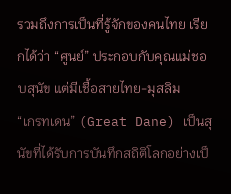รวมถึงการเป็นที่รู้จักของคนไทย เรียกได้ว่า “ศูนย์” ประกอบกับคุณแม่ชอบสุนัข แต่มีเชื้อสายไทย-มุสลิม
“เกรทเดน” (Great Dane) เป็นสุนัขที่ได้รับการบันทึกสถิติโลกอย่างเป็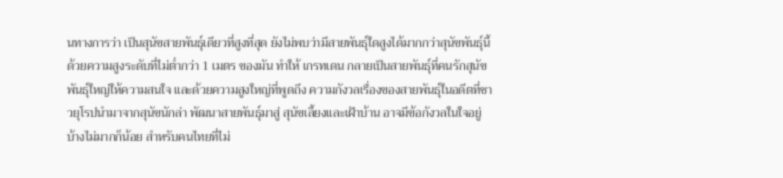นทางการว่า เป็นสุนัขสายพันธุ์เดียวที่สูงที่สุด ยังไม่พบว่ามีสายพันธุ์ใดสูงได้มากกว่าสุนัขพันธุ์นี้ ด้วยความสูงระดับที่ไม่ต่ำกว่า 1 เมตร ของมัน ทำให้ เกรทเดน กลายเป็นสายพันธุ์ที่คนรักสุนัขพันธุ์ใหญ่ให้ความสนใจ และด้วยความสูงใหญ่ที่พูดถึง ความกังวลเรื่องของสายพันธุ์ในอดีตที่ชาวยุโรปนำมาจากสุนัขนักล่า พัฒนาสายพันธุ์มาสู่ สุนัขเลี้ยงและเฝ้าบ้าน อาจมีข้อกังวลในใจอยู่บ้างไม่มากก็น้อย สำหรับคนไทยที่ไม่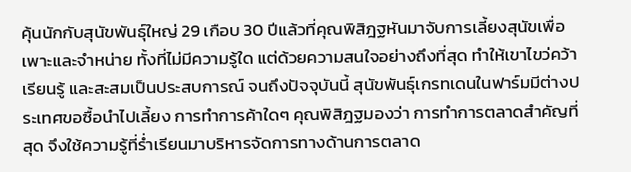คุ้นนักกับสุนัขพันธุ์ใหญ่ 29 เกือบ 30 ปีแล้วที่คุณพิสิฎฐหันมาจับการเลี้ยงสุนัขเพื่อเพาะและจำหน่าย ทั้งที่ไม่มีความรู้ใด แต่ด้วยความสนใจอย่างถึงที่สุด ทำให้เขาไขว่คว้า เรียนรู้ และสะสมเป็นประสบการณ์ จนถึงปัจจุบันนี้ สุนัขพันธุ์เกรทเดนในฟาร์มมีต่างประเทศขอซื้อนำไปเลี้ยง การทำการค้าใดๆ คุณพิสิฎฐมองว่า การทำการตลาดสำคัญที่สุด จึงใช้ความรู้ที่ร่ำเรียนมาบริหารจัดการทางด้านการตลาด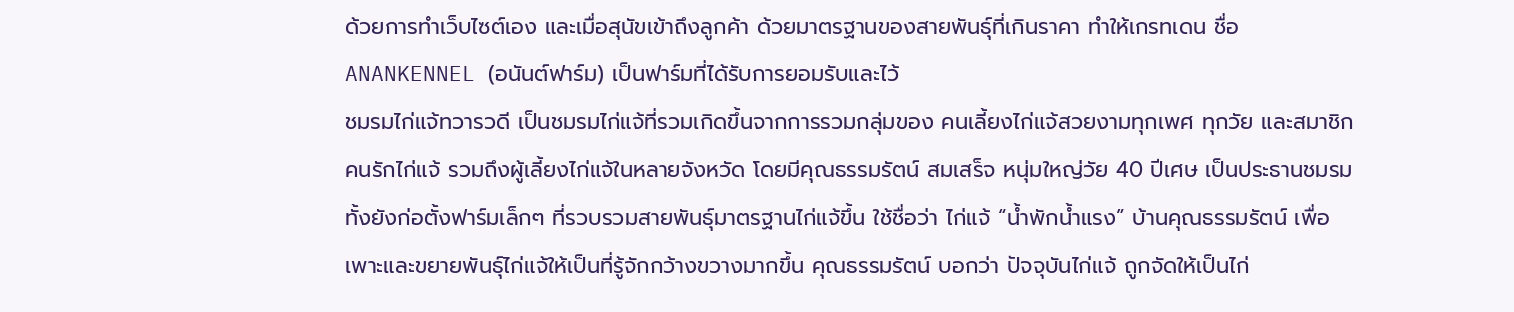ด้วยการทำเว็บไซต์เอง และเมื่อสุนัขเข้าถึงลูกค้า ด้วยมาตรฐานของสายพันธุ์ที่เกินราคา ทำให้เกรทเดน ชื่อ ANANKENNEL (อนันต์ฟาร์ม) เป็นฟาร์มที่ได้รับการยอมรับและไว้
ชมรมไก่แจ้ทวารวดี เป็นชมรมไก่แจ้ที่รวมเกิดขึ้นจากการรวมกลุ่มของ คนเลี้ยงไก่แจ้สวยงามทุกเพศ ทุกวัย และสมาชิกคนรักไก่แจ้ รวมถึงผู้เลี้ยงไก่แจ้ในหลายจังหวัด โดยมีคุณธรรมรัตน์ สมเสร็จ หนุ่มใหญ่วัย 40 ปีเศษ เป็นประธานชมรม ทั้งยังก่อตั้งฟาร์มเล็กๆ ที่รวบรวมสายพันธุ์มาตรฐานไก่แจ้ขึ้น ใช้ชื่อว่า ไก่แจ้ “น้ำพักน้ำแรง” บ้านคุณธรรมรัตน์ เพื่อเพาะและขยายพันธุ์ไก่แจ้ให้เป็นที่รู้จักกว้างขวางมากขึ้น คุณธรรมรัตน์ บอกว่า ปัจจุบันไก่แจ้ ถูกจัดให้เป็นไก่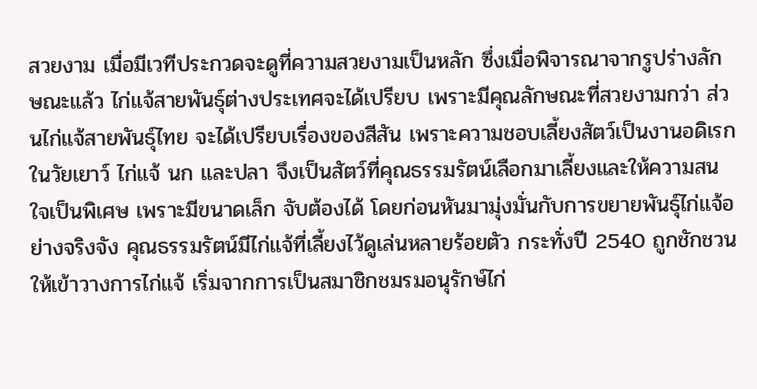สวยงาม เมื่อมีเวทีประกวดจะดูที่ความสวยงามเป็นหลัก ซึ่งเมื่อพิจารณาจากรูปร่างลักษณะแล้ว ไก่แจ้สายพันธุ์ต่างประเทศจะได้เปรียบ เพราะมีคุณลักษณะที่สวยงามกว่า ส่วนไก่แจ้สายพันธุ์ไทย จะได้เปรียบเรื่องของสีสัน เพราะความชอบเลี้ยงสัตว์เป็นงานอดิเรกในวัยเยาว์ ไก่แจ้ นก และปลา จึงเป็นสัตว์ที่คุณธรรมรัตน์เลือกมาเลี้ยงและให้ความสนใจเป็นพิเศษ เพราะมีขนาดเล็ก จับต้องได้ โดยก่อนหันมามุ่งมั่นกับการขยายพันธุ์ไก่แจ้อย่างจริงจัง คุณธรรมรัตน์มีไก่แจ้ที่เลี้ยงไว้ดูเล่นหลายร้อยตัว กระทั่งปี 2540 ถูกชักชวนให้เข้าวางการไก่แจ้ เริ่มจากการเป็นสมาชิกชมรมอนุรักษ์ไก่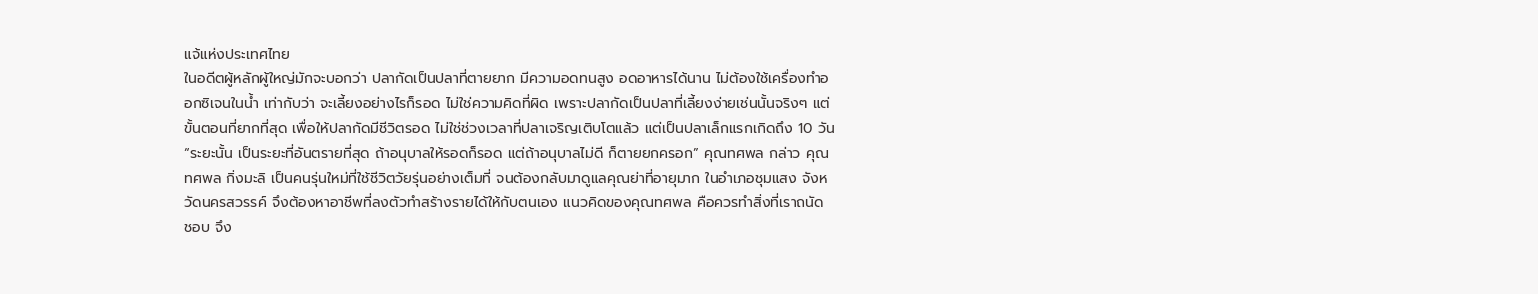แจ้แห่งประเทศไทย
ในอดีตผู้หลักผู้ใหญ่มักจะบอกว่า ปลากัดเป็นปลาที่ตายยาก มีความอดทนสูง อดอาหารได้นาน ไม่ต้องใช้เครื่องทำออกซิเจนในน้ำ เท่ากับว่า จะเลี้ยงอย่างไรก็รอด ไม่ใช่ความคิดที่ผิด เพราะปลากัดเป็นปลาที่เลี้ยงง่ายเช่นนั้นจริงๆ แต่ขั้นตอนที่ยากที่สุด เพื่อให้ปลากัดมีชีวิตรอด ไม่ใช่ช่วงเวลาที่ปลาเจริญเติบโตแล้ว แต่เป็นปลาเล็กแรกเกิดถึง 10 วัน “ระยะนั้น เป็นระยะที่อันตรายที่สุด ถ้าอนุบาลให้รอดก็รอด แต่ถ้าอนุบาลไม่ดี ก็ตายยกครอก” คุณทศพล กล่าว คุณทศพล กิ่งมะลิ เป็นคนรุ่นใหม่ที่ใช้ชีวิตวัยรุ่นอย่างเต็มที่ จนต้องกลับมาดูแลคุณย่าที่อายุมาก ในอำเภอชุมแสง จังหวัดนครสวรรค์ จึงต้องหาอาชีพที่ลงตัวทำสร้างรายได้ให้กับตนเอง แนวคิดของคุณทศพล คือควรทำสิ่งที่เราถนัด ชอบ จึง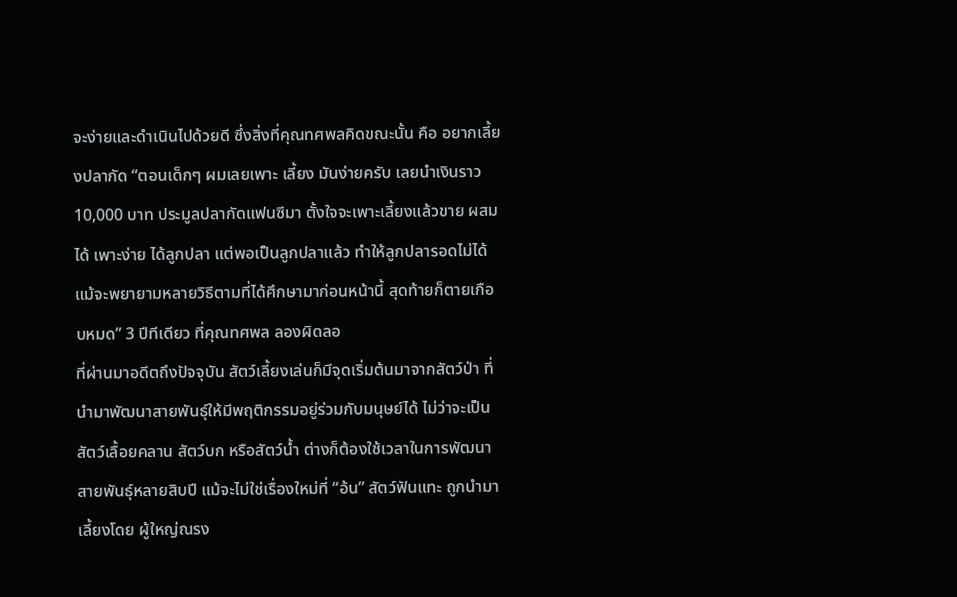จะง่ายและดำเนินไปด้วยดี ซึ่งสิ่งที่คุณทศพลคิดขณะนั้น คือ อยากเลี้ยงปลากัด “ตอนเด็กๆ ผมเลยเพาะ เลี้ยง มันง่ายครับ เลยนำเงินราว 10,000 บาท ประมูลปลากัดแฟนซีมา ตั้งใจจะเพาะเลี้ยงแล้วขาย ผสมได้ เพาะง่าย ได้ลูกปลา แต่พอเป็นลูกปลาแล้ว ทำให้ลูกปลารอดไม่ได้ แม้จะพยายามหลายวิธีตามที่ได้ศึกษามาก่อนหน้านี้ สุดท้ายก็ตายเกือบหมด” 3 ปีทีเดียว ที่คุณทศพล ลองผิดลอ
ที่ผ่านมาอดีตถึงปัจจุบัน สัตว์เลี้ยงเล่นก็มีจุดเริ่มต้นมาจากสัตว์ป่า ที่นำมาพัฒนาสายพันธุ์ให้มีพฤติกรรมอยู่ร่วมกับมนุษย์ได้ ไม่ว่าจะเป็นสัตว์เลื้อยคลาน สัตว์บก หรือสัตว์น้ำ ต่างก็ต้องใช้เวลาในการพัฒนาสายพันธุ์หลายสิบปี แม้จะไม่ใช่เรื่องใหม่ที่ “อ้น” สัตว์ฟันแทะ ถูกนำมาเลี้ยงโดย ผู้ใหญ่ณรง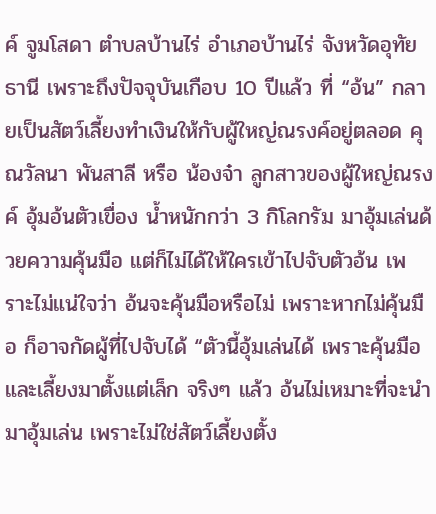ค์ จูมโสดา ตำบลบ้านไร่ อำเภอบ้านไร่ จังหวัดอุทัยธานี เพราะถึงปัจจุบันเกือบ 10 ปีแล้ว ที่ “อ้น” กลายเป็นสัตว์เลี้ยงทำเงินให้กับผู้ใหญ่ณรงค์อยู่ตลอด คุณวัลนา พันสาลี หรือ น้องจ๋า ลูกสาวของผู้ใหญ่ณรงค์ อุ้มอ้นตัวเขื่อง น้ำหนักกว่า 3 กิโลกรัม มาอุ้มเล่นด้วยความคุ้นมือ แต่ก็ไม่ได้ให้ใครเข้าไปจับตัวอ้น เพราะไม่แน่ใจว่า อ้นจะคุ้นมือหรือไม่ เพราะหากไม่คุ้นมือ ก็อาจกัดผู้ที่ไปจับได้ “ตัวนี้อุ้มเล่นได้ เพราะคุ้นมือและเลี้ยงมาตั้งแต่เล็ก จริงๆ แล้ว อ้นไม่เหมาะที่จะนำมาอุ้มเล่น เพราะไม่ใช่สัตว์เลี้ยงตั้ง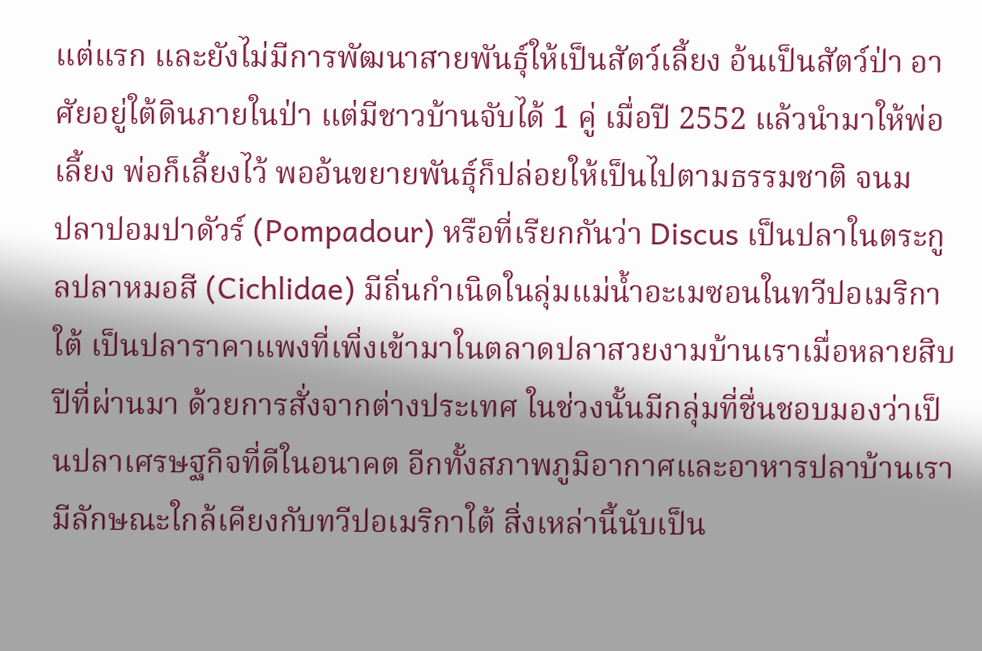แต่แรก และยังไม่มีการพัฒนาสายพันธุ์ให้เป็นสัตว์เลี้ยง อ้นเป็นสัตว์ป่า อาศัยอยู่ใต้ดินภายในป่า แต่มีชาวบ้านจับได้ 1 คู่ เมื่อปี 2552 แล้วนำมาให้พ่อเลี้ยง พ่อก็เลี้ยงไว้ พออ้นขยายพันธุ์ก็ปล่อยให้เป็นไปตามธรรมชาติ จนม
ปลาปอมปาดัวร์ (Pompadour) หรือที่เรียกกันว่า Discus เป็นปลาในตระกูลปลาหมอสี (Cichlidae) มีถิ่นกำเนิดในลุ่มแม่น้ำอะเมซอนในทวีปอเมริกาใต้ เป็นปลาราคาแพงที่เพิ่งเข้ามาในตลาดปลาสวยงามบ้านเราเมื่อหลายสิบปีที่ผ่านมา ด้วยการสั่งจากต่างประเทศ ในช่วงนั้นมีกลุ่มที่ชื่นชอบมองว่าเป็นปลาเศรษฐกิจที่ดีในอนาคต อีกทั้งสภาพภูมิอากาศและอาหารปลาบ้านเรามีลักษณะใกล้เคียงกับทวีปอเมริกาใต้ สิ่งเหล่านี้นับเป็น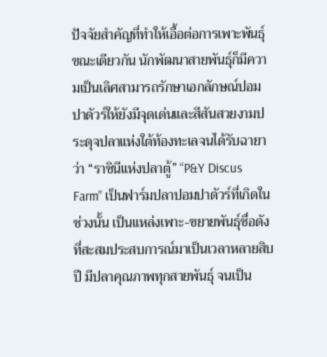ปัจจัยสำคัญที่ทำให้เอื้อต่อการเพาะพันธุ์ ขณะเดียวกัน นักพัฒนาสายพันธุ์ก็มีความเป็นเลิศสามารถรักษาเอกลักษณ์ปอมปาดัวร์ให้ยังมีจุดเด่นและสีสันสวยงามประดุจปลาแห่งใต้ท้องทะเลจนได้รับฉายาว่า “ราชินีแห่งปลาตู้” “P&Y Discus Farm” เป็นฟาร์มปลาปอมปาดัวร์ที่เกิดในช่วงนั้น เป็นแหล่งเพาะ-ขยายพันธุ์ชื่อดังที่สะสมประสบการณ์มาเป็นเวลาหลายสิบปี มีปลาคุณภาพทุกสายพันธุ์ จนเป็น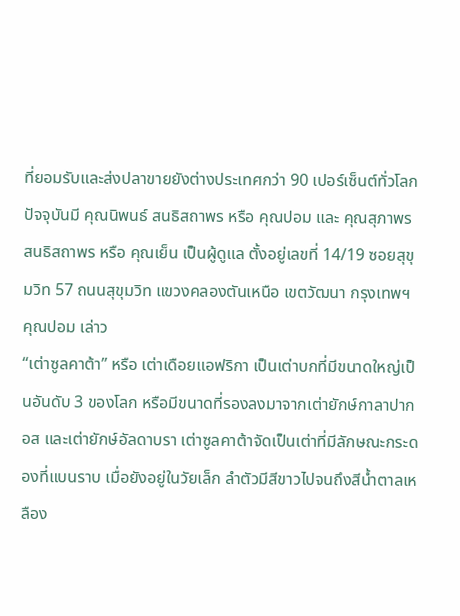ที่ยอมรับและส่งปลาขายยังต่างประเทศกว่า 90 เปอร์เซ็นต์ทั่วโลก ปัจจุบันมี คุณนิพนธ์ สนธิสถาพร หรือ คุณปอม และ คุณสุภาพร สนธิสถาพร หรือ คุณเย็น เป็นผู้ดูแล ตั้งอยู่เลขที่ 14/19 ซอยสุขุมวิท 57 ถนนสุขุมวิท แขวงคลองตันเหนือ เขตวัฒนา กรุงเทพฯ คุณปอม เล่าว
“เต่าซูลคาต้า” หรือ เต่าเดือยแอฟริกา เป็นเต่าบกที่มีขนาดใหญ่เป็นอันดับ 3 ของโลก หรือมีขนาดที่รองลงมาจากเต่ายักษ์กาลาปากอส และเต่ายักษ์อัลดาบรา เต่าซูลคาต้าจัดเป็นเต่าที่มีลักษณะกระดองที่แบนราบ เมื่อยังอยู่ในวัยเล็ก ลำตัวมีสีขาวไปจนถึงสีน้ำตาลเหลือง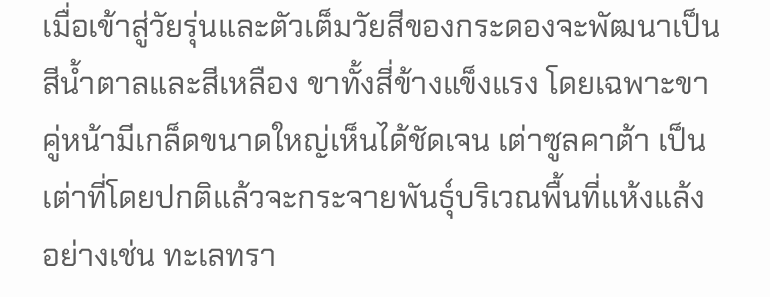เมื่อเข้าสู่วัยรุ่นและตัวเต็มวัยสีของกระดองจะพัฒนาเป็นสีน้ำตาลและสีเหลือง ขาทั้งสี่ข้างแข็งแรง โดยเฉพาะขาคู่หน้ามีเกล็ดขนาดใหญ่เห็นได้ชัดเจน เต่าซูลคาต้า เป็นเต่าที่โดยปกติแล้วจะกระจายพันธุ์บริเวณพื้นที่แห้งแล้ง อย่างเช่น ทะเลทรา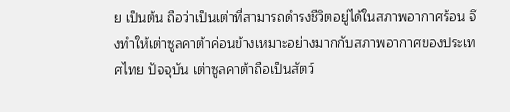ย เป็นต้น ถือว่าเป็นเต่าที่สามารถดำรงชีวิตอยู่ได้ในสภาพอากาศร้อน จึงทำให้เต่าซูลคาต้าค่อนข้างเหมาะอย่างมากกับสภาพอากาศของประเทศไทย ปัจจุบัน เต่าซูลคาต้าถือเป็นสัตว์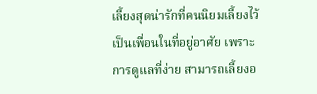เลี้ยงสุดน่ารักที่คนนิยมเลี้ยงไว้เป็นเพื่อนในที่อยู่อาศัย เพราะการดูแลที่ง่าย สามารถเลี้ยงอ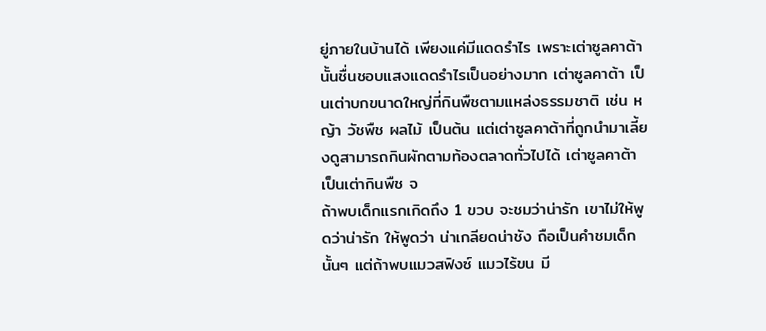ยู่ภายในบ้านได้ เพียงแค่มีแดดรำไร เพราะเต่าซูลคาต้านั้นชื่นชอบแสงแดดรำไรเป็นอย่างมาก เต่าซูลคาต้า เป็นเต่าบกขนาดใหญ่ที่กินพืชตามแหล่งธรรมชาติ เช่น หญ้า วัชพืช ผลไม้ เป็นต้น แต่เต่าซูลคาต้าที่ถูกนำมาเลี้ยงดูสามารถกินผักตามท้องตลาดทั่วไปได้ เต่าซูลคาต้าเป็นเต่ากินพืช จ
ถ้าพบเด็กแรกเกิดถึง 1 ขวบ จะชมว่าน่ารัก เขาไม่ให้พูดว่าน่ารัก ให้พูดว่า น่าเกลียดน่าชัง ถือเป็นคำชมเด็กนั้นๆ แต่ถ้าพบแมวสฟิงซ์ แมวไร้ขน มี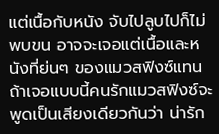แต่เนื้อกับหนัง จับไปลูบไปก็ไม่พบขน อาจจะเจอแต่เนื้อและหนังที่ย่นๆ ของแมวสฟิงซ์แทน ถ้าเจอแบบนี้คนรักแมวสฟิงซ์จะพูดเป็นเสียงเดียวกันว่า น่ารัก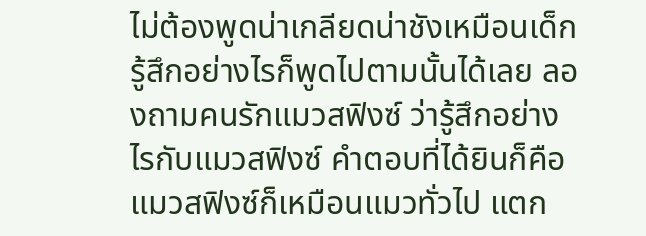ไม่ต้องพูดน่าเกลียดน่าชังเหมือนเด็ก รู้สึกอย่างไรก็พูดไปตามนั้นได้เลย ลองถามคนรักแมวสฟิงซ์ ว่ารู้สึกอย่างไรกับแมวสฟิงซ์ คำตอบที่ได้ยินก็คือ แมวสฟิงซ์ก็เหมือนแมวทั่วไป แตก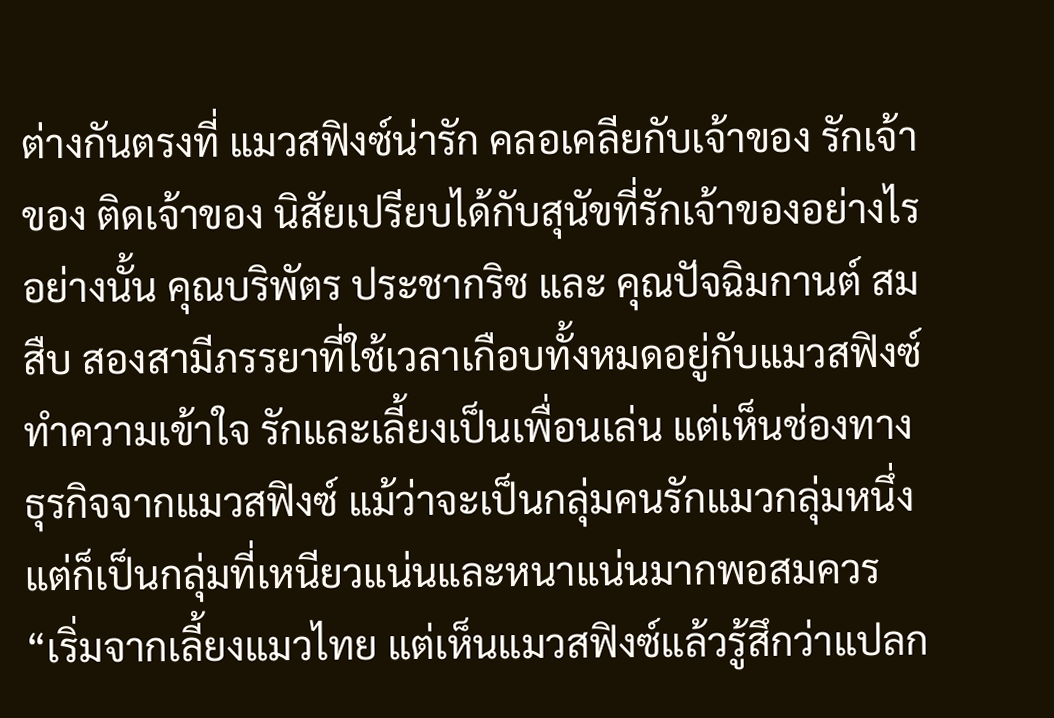ต่างกันตรงที่ แมวสฟิงซ์น่ารัก คลอเคลียกับเจ้าของ รักเจ้าของ ติดเจ้าของ นิสัยเปรียบได้กับสุนัขที่รักเจ้าของอย่างไรอย่างนั้น คุณบริพัตร ประชากริช และ คุณปัจฉิมกานต์ สมสืบ สองสามีภรรยาที่ใช้เวลาเกือบทั้งหมดอยู่กับแมวสฟิงซ์ ทำความเข้าใจ รักและเลี้ยงเป็นเพื่อนเล่น แต่เห็นช่องทางธุรกิจจากแมวสฟิงซ์ แม้ว่าจะเป็นกลุ่มคนรักแมวกลุ่มหนึ่ง แต่ก็เป็นกลุ่มที่เหนียวแน่นและหนาแน่นมากพอสมควร “เริ่มจากเลี้ยงแมวไทย แต่เห็นแมวสฟิงซ์แล้วรู้สึกว่าแปลก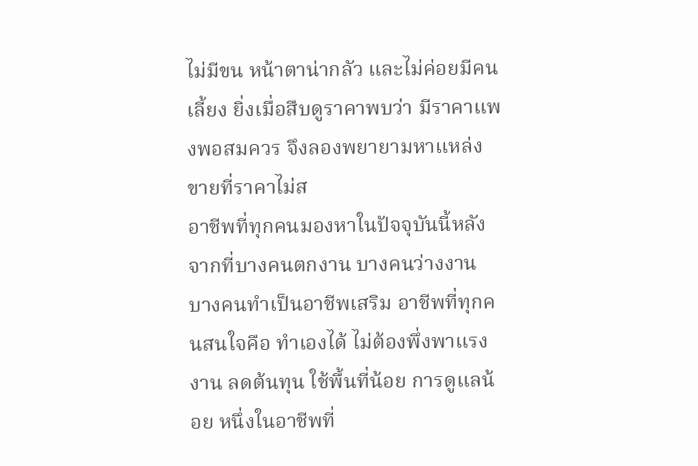ไม่มีขน หน้าตาน่ากลัว และไม่ค่อยมีคนเลี้ยง ยิ่งเมื่อสืบดูราคาพบว่า มีราคาแพงพอสมควร จึงลองพยายามหาแหล่งขายที่ราคาไม่ส
อาชีพที่ทุกคนมองหาในปัจจุบันนี้หลังจากที่บางคนตกงาน บางคนว่างงาน บางคนทำเป็นอาชีพเสริม อาชีพที่ทุกคนสนใจคือ ทำเองได้ ไม่ต้องพึ่งพาแรงงาน ลดต้นทุน ใช้พื้นที่น้อย การดูแลน้อย หนึ่งในอาชีพที่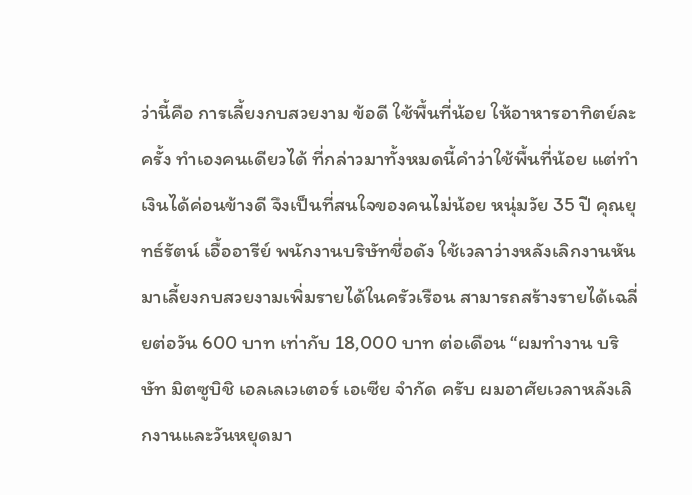ว่านี้คือ การเลี้ยงกบสวยงาม ข้อดี ใช้พื้นที่น้อย ให้อาหารอาทิตย์ละครั้ง ทำเองคนเดียวได้ ที่กล่าวมาทั้งหมดนี้คำว่าใช้พื้นที่น้อย แต่ทำเงินได้ค่อนข้างดี จึงเป็นที่สนใจของคนไม่น้อย หนุ่มวัย 35 ปี คุณยุทธ์รัตน์ เอื้ออารีย์ พนักงานบริษัทชื่อดัง ใช้เวลาว่างหลังเลิกงานหันมาเลี้ยงกบสวยงามเพิ่มรายได้ในครัวเรือน สามารถสร้างรายได้เฉลี่ยต่อวัน 600 บาท เท่ากับ 18,000 บาท ต่อเดือน “ผมทำงาน บริษัท มิตซูบิชิ เอลเลเวเตอร์ เอเซีย จํากัด ครับ ผมอาศัยเวลาหลังเลิกงานและวันหยุดมา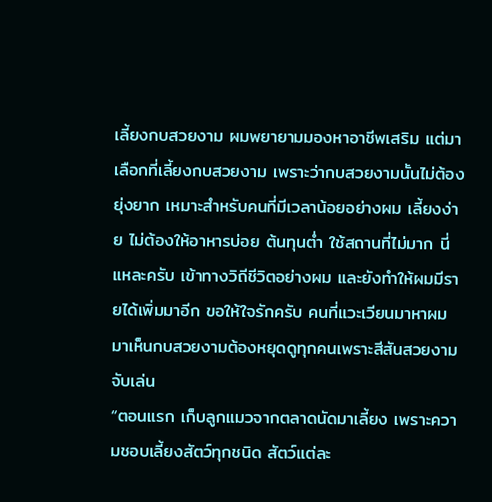เลี้ยงกบสวยงาม ผมพยายามมองหาอาชีพเสริม แต่มาเลือกที่เลี้ยงกบสวยงาม เพราะว่ากบสวยงามนั้นไม่ต้องยุ่งยาก เหมาะสำหรับคนที่มีเวลาน้อยอย่างผม เลี้ยงง่าย ไม่ต้องให้อาหารบ่อย ต้นทุนต่ำ ใช้สถานที่ไม่มาก นี่แหละครับ เข้าทางวิถีชีวิตอย่างผม และยังทำให้ผมมีรายได้เพิ่มมาอีก ขอให้ใจรักครับ คนที่แวะเวียนมาหาผม มาเห็นกบสวยงามต้องหยุดดูทุกคนเพราะสีสันสวยงาม จับเล่น
“ตอนแรก เก็บลูกแมวจากตลาดนัดมาเลี้ยง เพราะความชอบเลี้ยงสัตว์ทุกชนิด สัตว์แต่ละ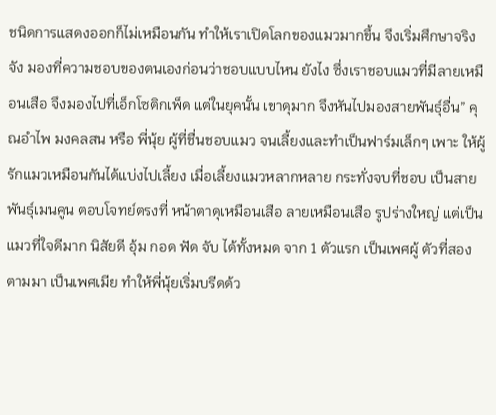ชนิดการแสดงออกก็ไม่เหมือนกัน ทำให้เราเปิดโลกของแมวมากขึ้น จึงเริ่มศึกษาจริงจัง มองที่ความชอบของตนเองก่อนว่าชอบแบบไหน ยังไง ซึ่งเราชอบแมวที่มีลายเหมือนเสือ จึงมองไปที่เอ็กโซติกเพ็ด แต่ในยุคนั้น เขาดุมาก จึงหันไปมองสายพันธุ์อื่น” คุณอำไพ มงคลสน หรือ พี่นุ้ย ผู้ที่ชื่นชอบแมว จนเลี้ยงและทำเป็นฟาร์มเล็กๆ เพาะ ให้ผู้รักแมวเหมือนกันได้แบ่งไปเลี้ยง เมื่อเลี้ยงแมวหลากหลาย กระทั่งจบที่ชอบ เป็นสายพันธุ์เมนคูน ตอบโจทย์ตรงที่ หน้าตาดุเหมือนเสือ ลายเหมือนเสือ รูปร่างใหญ่ แต่เป็นแมวที่ใจดีมาก นิสัยดี อุ้ม กอด ฟัด จับ ได้ทั้งหมด จาก 1 ตัวแรก เป็นเพศผู้ ตัวที่สองตามมา เป็นเพศเมีย ทำให้พี่นุ้ยเริ่มบรีดด้ว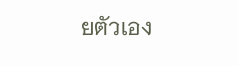ยตัวเอง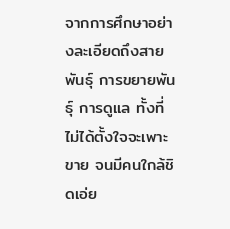จากการศึกษาอย่างละเอียดถึงสายพันธุ์ การขยายพันธุ์ การดูแล ทั้งที่ไม่ได้ตั้งใจจะเพาะขาย จนมีคนใกล้ชิดเอ่ย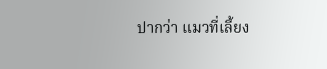ปากว่า แมวที่เลี้ยง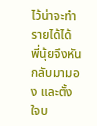ไว้น่าจะทำรายได้ได้ พี่นุ้ยจึงหันกลับมามอง และตั้งใจบ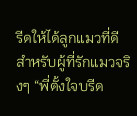รีดให้ได้ลูกแมวที่ดี สำหรับผู้ที่รักแมวจริงๆ “พี่ตั้งใจบรีด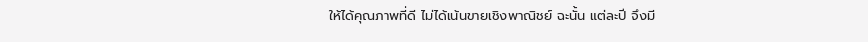ให้ได้คุณภาพที่ดี ไม่ได้เน้นขายเชิงพาณิชย์ ฉะนั้น แต่ละปี จึงมี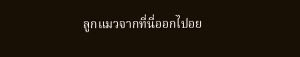ลูกแมวจากที่นี่ออกไปอย